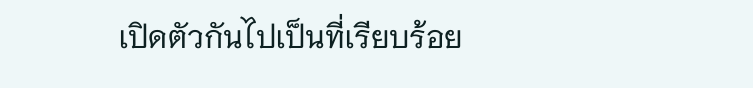เปิดตัวกันไปเป็นที่เรียบร้อย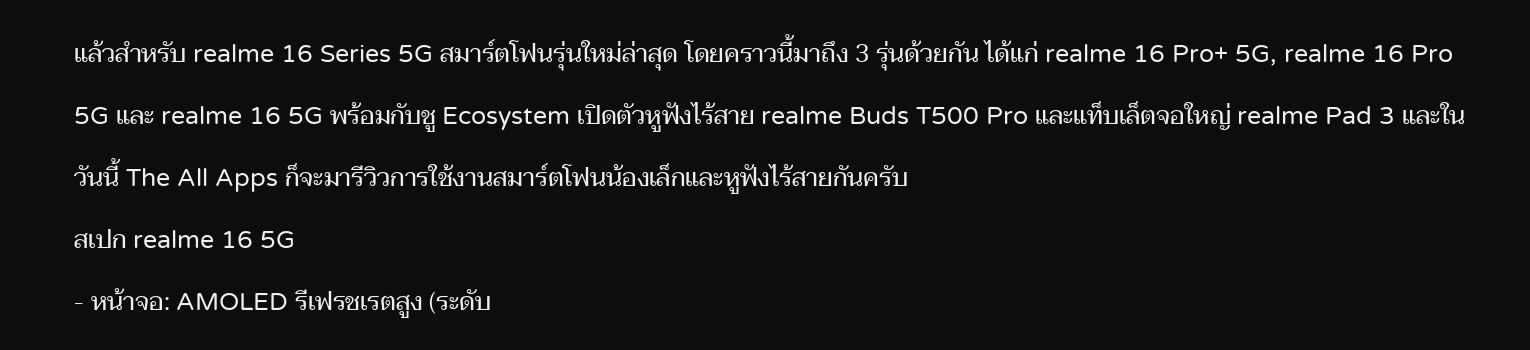แล้วสำหรับ realme 16 Series 5G สมาร์ตโฟนรุ่นใหม่ล่าสุด โดยคราวนี้มาถึง 3 รุ่นด้วยกัน ได้แก่ realme 16 Pro+ 5G, realme 16 Pro 5G และ realme 16 5G พร้อมกับชู Ecosystem เปิดตัวหูฟังไร้สาย realme Buds T500 Pro และแท็บเล็ตจอใหญ่ realme Pad 3 และในวันนี้ The All Apps ก็จะมารีวิวการใช้งานสมาร์ตโฟนน้องเล็กและหูฟังไร้สายกันครับ
สเปก realme 16 5G
- หน้าจอ: AMOLED รีเฟรชเรตสูง (ระดับ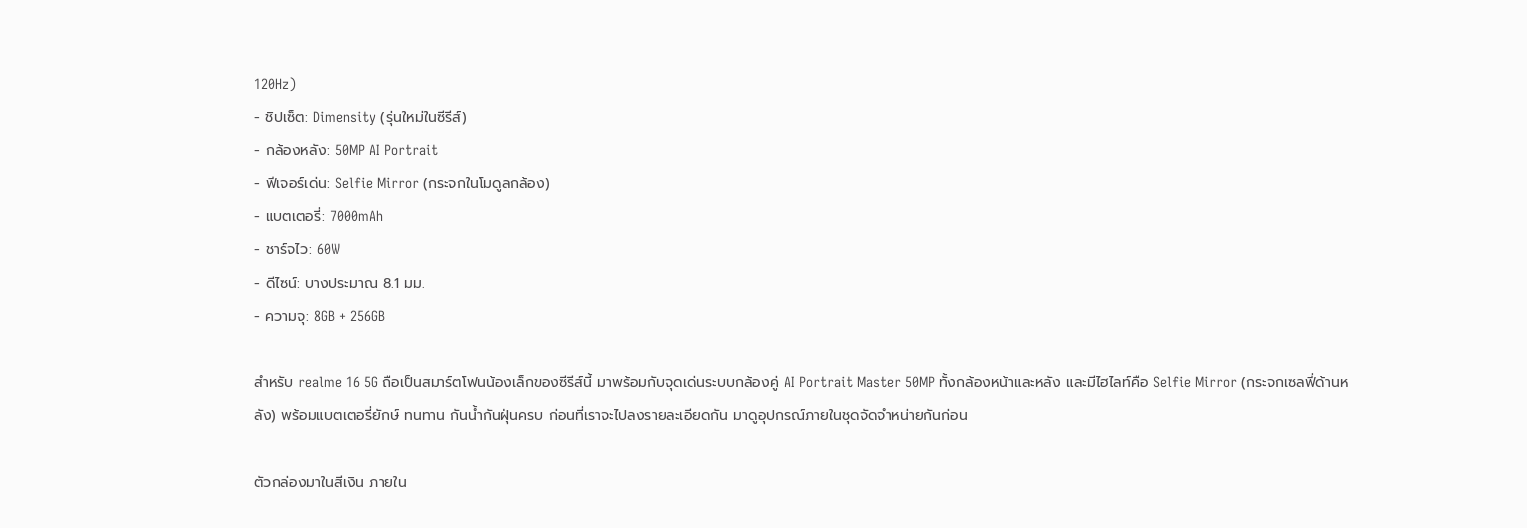120Hz)
- ชิปเซ็ต: Dimensity (รุ่นใหม่ในซีรีส์)
- กล้องหลัง: 50MP AI Portrait
- ฟีเจอร์เด่น: Selfie Mirror (กระจกในโมดูลกล้อง)
- แบตเตอรี่: 7000mAh
- ชาร์จไว: 60W
- ดีไซน์: บางประมาณ 8.1 มม.
- ความจุ: 8GB + 256GB

สำหรับ realme 16 5G ถือเป็นสมาร์ตโฟนน้องเล็กของซีรีส์นี้ มาพร้อมกับจุดเด่นระบบกล้องคู่ AI Portrait Master 50MP ทั้งกล้องหน้าและหลัง และมีไฮไลท์คือ Selfie Mirror (กระจกเซลฟี่ด้านหลัง) พร้อมแบตเตอรี่ยักษ์ ทนทาน กันน้ำกันฝุ่นครบ ก่อนที่เราจะไปลงรายละเอียดกัน มาดูอุปกรณ์ภายในชุดจัดจำหน่ายกันก่อน

ตัวกล่องมาในสีเงิน ภายใน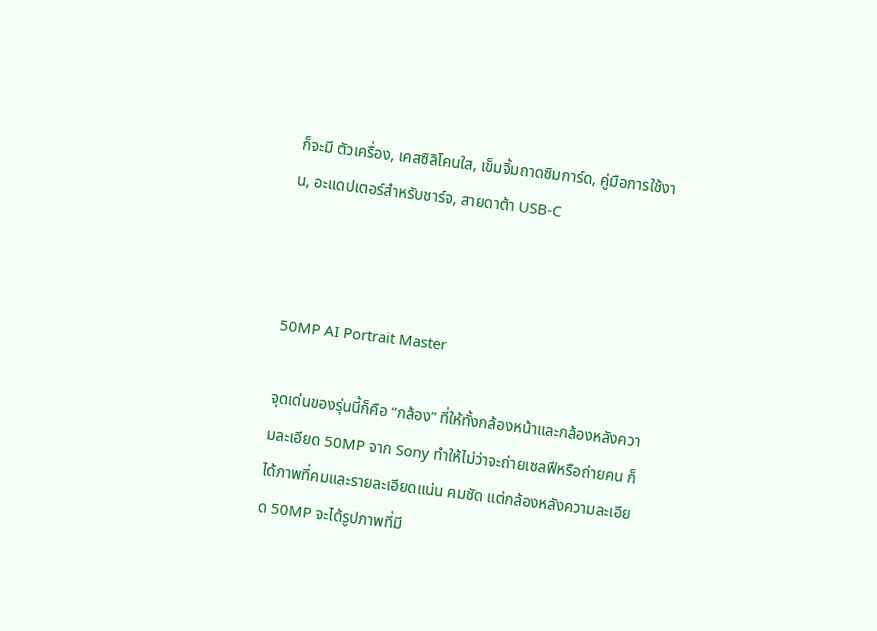ก็จะมี ตัวเครื่อง, เคสซิลิโคนใส, เข็มจิ้มถาดซิมการ์ด, คู่มือการใช้งาน, อะแดปเตอร์สำหรับชาร์จ, สายดาต้า USB-C



50MP AI Portrait Master

จุดเด่นของรุ่นนี้ก็คือ “กล้อง” ที่ให้ทั้งกล้องหน้าและกล้องหลังความละเอียด 50MP จาก Sony ทำให้ไม่ว่าจะถ่ายเซลฟีหรือถ่ายคน ก็ได้ภาพที่คมและรายละเอียดแน่น คมชัด แต่กล้องหลังความละเอียด 50MP จะได้รูปภาพที่มี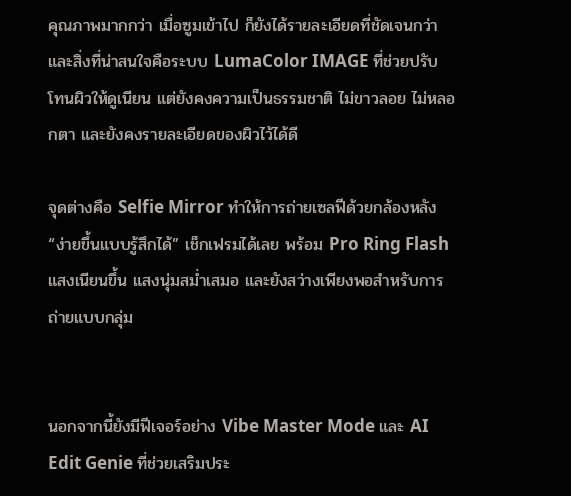คุณภาพมากกว่า เมื่อซูมเข้าไป ก็ยังได้รายละเอียดที่ชัดเจนกว่า และสิ่งที่น่าสนใจคือระบบ LumaColor IMAGE ที่ช่วยปรับโทนผิวให้ดูเนียน แต่ยังคงความเป็นธรรมชาติ ไม่ขาวลอย ไม่หลอกตา และยังคงรายละเอียดของผิวไว้ได้ดี

จุดต่างคือ Selfie Mirror ทำให้การถ่ายเซลฟีด้วยกล้องหลัง “ง่ายขึ้นแบบรู้สึกได้” เช็กเฟรมได้เลย พร้อม Pro Ring Flash แสงเนียนขึ้น แสงนุ่มสม่ำเสมอ และยังสว่างเพียงพอสำหรับการถ่ายแบบกลุ่ม


นอกจากนี้ยังมีฟีเจอร์อย่าง Vibe Master Mode และ AI Edit Genie ที่ช่วยเสริมประ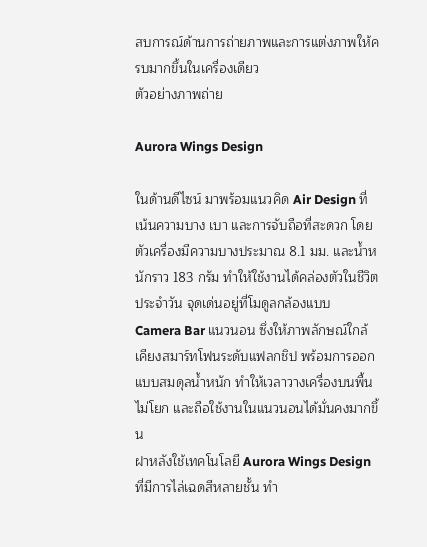สบการณ์ด้านการถ่ายภาพและการแต่งภาพให้ครบมากขึ้นในเครื่องเดียว
ตัวอย่างภาพถ่าย

Aurora Wings Design

ในด้านดีไซน์ มาพร้อมแนวคิด Air Design ที่เน้นความบาง เบา และการจับถือที่สะดวก โดยตัวเครื่องมีความบางประมาณ 8.1 มม. และน้ำหนักราว 183 กรัม ทำให้ใช้งานได้คล่องตัวในชีวิตประจำวัน จุดเด่นอยู่ที่โมดูลกล้องแบบ Camera Bar แนวนอน ซึ่งให้ภาพลักษณ์ใกล้เคียงสมาร์ทโฟนระดับแฟลกชิป พร้อมการออกแบบสมดุลน้ำหนัก ทำให้เวลาวางเครื่องบนพื้นไม่โยก และถือใช้งานในแนวนอนได้มั่นคงมากขึ้น
ฝาหลังใช้เทคโนโลยี Aurora Wings Design ที่มีการไล่เฉดสีหลายชั้น ทำ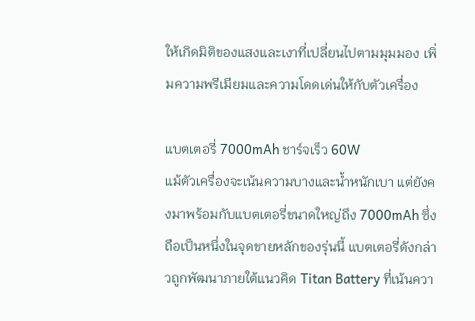ให้เกิดมิติของแสงและเงาที่เปลี่ยนไปตามมุมมอง เพิ่มความพรีเมียมและความโดดเด่นให้กับตัวเครื่อง

แบตเตอรี่ 7000mAh ชาร์จเร็ว 60W
แม้ตัวเครื่องจะเน้นความบางและน้ำหนักเบา แต่ยังคงมาพร้อมกับแบตเตอรี่ขนาดใหญ่ถึง 7000mAh ซึ่งถือเป็นหนึ่งในจุดขายหลักของรุ่นนี้ แบตเตอรี่ดังกล่าวถูกพัฒนาภายใต้แนวคิด Titan Battery ที่เน้นควา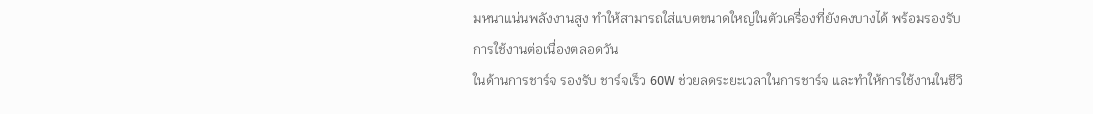มหนาแน่นพลังงานสูง ทำให้สามารถใส่แบตขนาดใหญ่ในตัวเครื่องที่ยังคงบางได้ พร้อมรองรับการใช้งานต่อเนื่องตลอดวัน
ในด้านการชาร์จ รองรับ ชาร์จเร็ว 60W ช่วยลดระยะเวลาในการชาร์จ และทำให้การใช้งานในชีวิ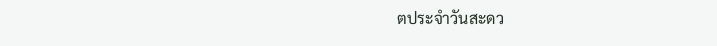ตประจำวันสะดว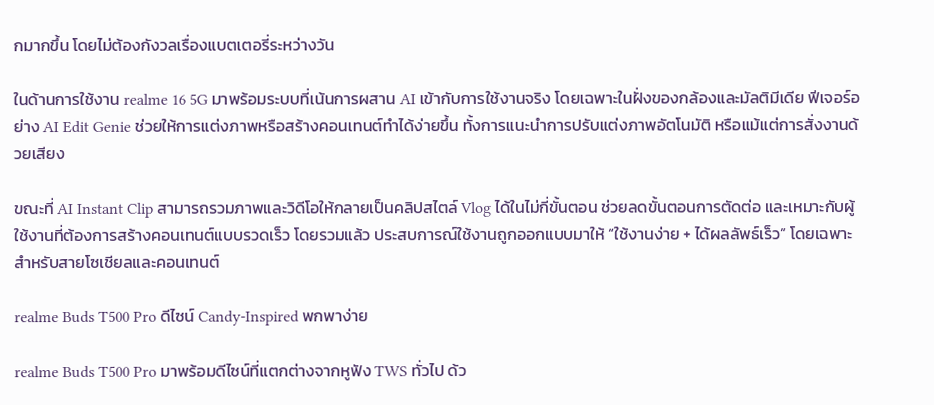กมากขึ้น โดยไม่ต้องกังวลเรื่องแบตเตอรี่ระหว่างวัน

ในด้านการใช้งาน realme 16 5G มาพร้อมระบบที่เน้นการผสาน AI เข้ากับการใช้งานจริง โดยเฉพาะในฝั่งของกล้องและมัลติมีเดีย ฟีเจอร์อย่าง AI Edit Genie ช่วยให้การแต่งภาพหรือสร้างคอนเทนต์ทำได้ง่ายขึ้น ทั้งการแนะนำการปรับแต่งภาพอัตโนมัติ หรือแม้แต่การสั่งงานด้วยเสียง

ขณะที่ AI Instant Clip สามารถรวมภาพและวิดีโอให้กลายเป็นคลิปสไตล์ Vlog ได้ในไม่กี่ขั้นตอน ช่วยลดขั้นตอนการตัดต่อ และเหมาะกับผู้ใช้งานที่ต้องการสร้างคอนเทนต์แบบรวดเร็ว โดยรวมแล้ว ประสบการณ์ใช้งานถูกออกแบบมาให้ “ใช้งานง่าย + ได้ผลลัพธ์เร็ว” โดยเฉพาะสำหรับสายโซเชียลและคอนเทนต์

realme Buds T500 Pro ดีไซน์ Candy-Inspired พกพาง่าย

realme Buds T500 Pro มาพร้อมดีไซน์ที่แตกต่างจากหูฟัง TWS ทั่วไป ด้ว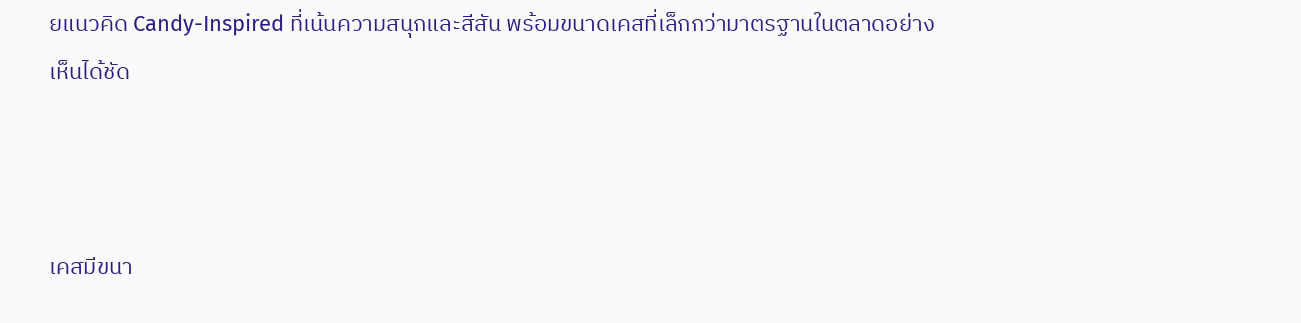ยแนวคิด Candy-Inspired ที่เน้นความสนุกและสีสัน พร้อมขนาดเคสที่เล็กกว่ามาตรฐานในตลาดอย่างเห็นได้ชัด



เคสมีขนา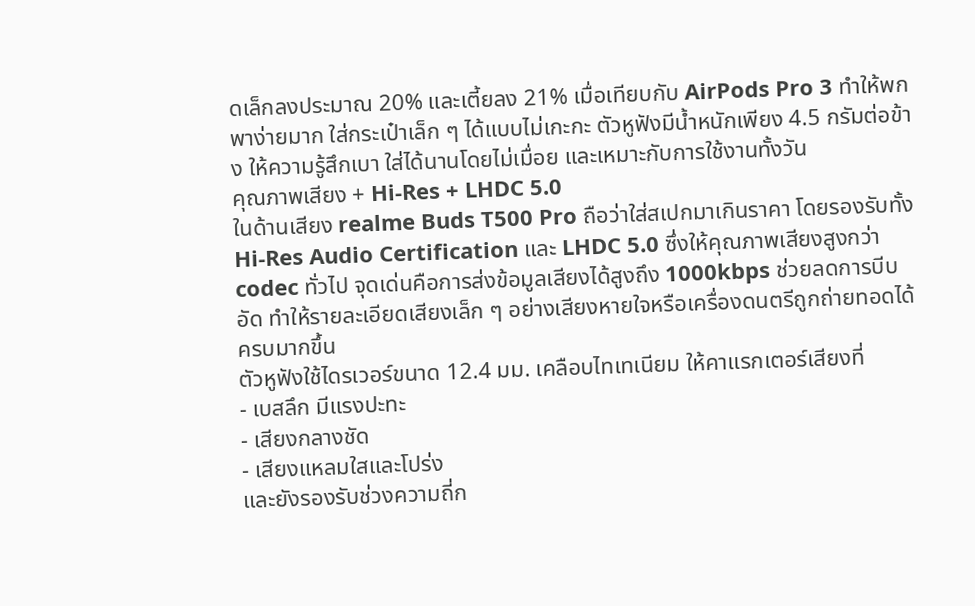ดเล็กลงประมาณ 20% และเตี้ยลง 21% เมื่อเทียบกับ AirPods Pro 3 ทำให้พกพาง่ายมาก ใส่กระเป๋าเล็ก ๆ ได้แบบไม่เกะกะ ตัวหูฟังมีน้ำหนักเพียง 4.5 กรัมต่อข้าง ให้ความรู้สึกเบา ใส่ได้นานโดยไม่เมื่อย และเหมาะกับการใช้งานทั้งวัน
คุณภาพเสียง + Hi-Res + LHDC 5.0
ในด้านเสียง realme Buds T500 Pro ถือว่าใส่สเปกมาเกินราคา โดยรองรับทั้ง Hi-Res Audio Certification และ LHDC 5.0 ซึ่งให้คุณภาพเสียงสูงกว่า codec ทั่วไป จุดเด่นคือการส่งข้อมูลเสียงได้สูงถึง 1000kbps ช่วยลดการบีบอัด ทำให้รายละเอียดเสียงเล็ก ๆ อย่างเสียงหายใจหรือเครื่องดนตรีถูกถ่ายทอดได้ครบมากขึ้น
ตัวหูฟังใช้ไดรเวอร์ขนาด 12.4 มม. เคลือบไทเทเนียม ให้คาแรกเตอร์เสียงที่
- เบสลึก มีแรงปะทะ
- เสียงกลางชัด
- เสียงแหลมใสและโปร่ง
และยังรองรับช่วงความถี่ก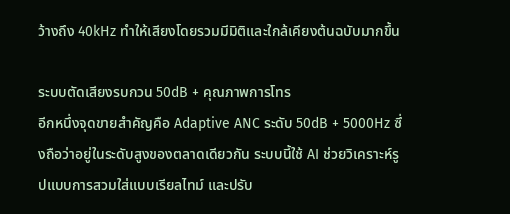ว้างถึง 40kHz ทำให้เสียงโดยรวมมีมิติและใกล้เคียงต้นฉบับมากขึ้น

ระบบตัดเสียงรบกวน 50dB + คุณภาพการโทร
อีกหนึ่งจุดขายสำคัญคือ Adaptive ANC ระดับ 50dB + 5000Hz ซึ่งถือว่าอยู่ในระดับสูงของตลาดเดียวกัน ระบบนี้ใช้ AI ช่วยวิเคราะห์รูปแบบการสวมใส่แบบเรียลไทม์ และปรับ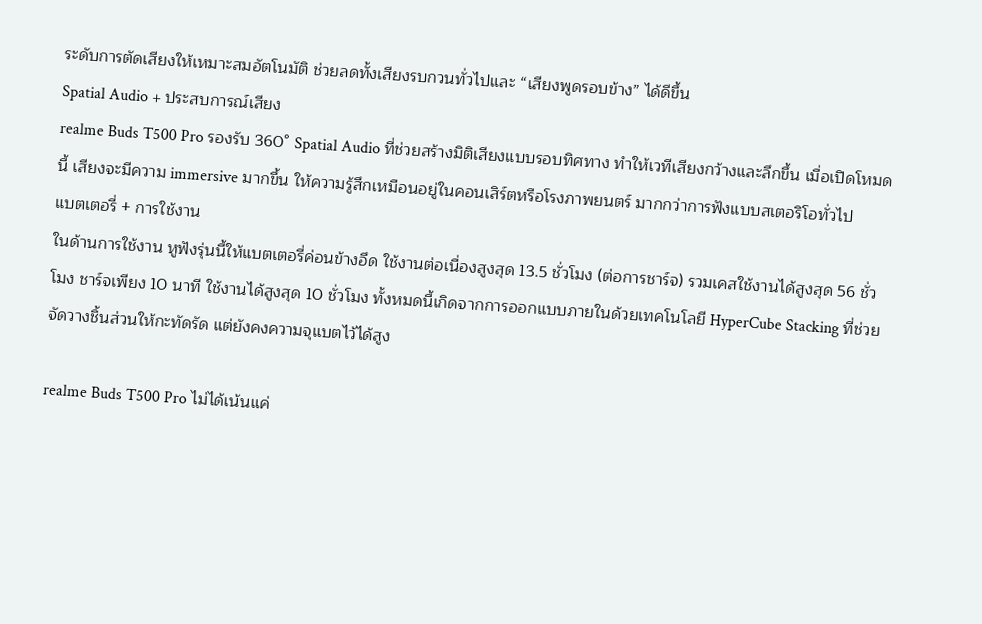ระดับการตัดเสียงให้เหมาะสมอัตโนมัติ ช่วยลดทั้งเสียงรบกวนทั่วไปและ “เสียงพูดรอบข้าง” ได้ดีขึ้น
Spatial Audio + ประสบการณ์เสียง
realme Buds T500 Pro รองรับ 360° Spatial Audio ที่ช่วยสร้างมิติเสียงแบบรอบทิศทาง ทำให้เวทีเสียงกว้างและลึกขึ้น เมื่อเปิดโหมดนี้ เสียงจะมีความ immersive มากขึ้น ให้ความรู้สึกเหมือนอยู่ในคอนเสิร์ตหรือโรงภาพยนตร์ มากกว่าการฟังแบบสเตอริโอทั่วไป
แบตเตอรี่ + การใช้งาน
ในด้านการใช้งาน หูฟังรุ่นนี้ให้แบตเตอรี่ค่อนข้างอึด ใช้งานต่อเนื่องสูงสุด 13.5 ชั่วโมง (ต่อการชาร์จ) รวมเคสใช้งานได้สูงสุด 56 ชั่วโมง ชาร์จเพียง 10 นาที ใช้งานได้สูงสุด 10 ชั่วโมง ทั้งหมดนี้เกิดจากการออกแบบภายในด้วยเทคโนโลยี HyperCube Stacking ที่ช่วยจัดวางชิ้นส่วนให้กะทัดรัด แต่ยังคงความจุแบตไว้ได้สูง

realme Buds T500 Pro ไม่ได้เน้นแค่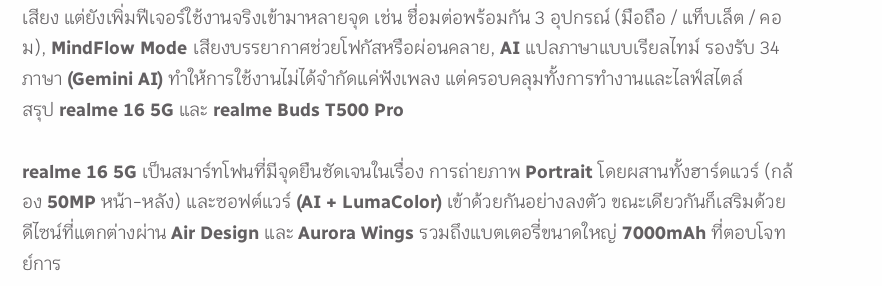เสียง แต่ยังเพิ่มฟีเจอร์ใช้งานจริงเข้ามาหลายจุด เช่น ชื่อมต่อพร้อมกัน 3 อุปกรณ์ (มือถือ / แท็บเล็ต / คอม), MindFlow Mode เสียงบรรยากาศช่วยโฟกัสหรือผ่อนคลาย, AI แปลภาษาแบบเรียลไทม์ รองรับ 34 ภาษา (Gemini AI) ทำให้การใช้งานไม่ได้จำกัดแค่ฟังเพลง แต่ครอบคลุมทั้งการทำงานและไลฟ์สไตล์
สรุป realme 16 5G และ realme Buds T500 Pro

realme 16 5G เป็นสมาร์ทโฟนที่มีจุดยืนชัดเจนในเรื่อง การถ่ายภาพ Portrait โดยผสานทั้งฮาร์ดแวร์ (กล้อง 50MP หน้า-หลัง) และซอฟต์แวร์ (AI + LumaColor) เข้าด้วยกันอย่างลงตัว ขณะเดียวกันก็เสริมด้วยดีไซน์ที่แตกต่างผ่าน Air Design และ Aurora Wings รวมถึงแบตเตอรี่ขนาดใหญ่ 7000mAh ที่ตอบโจทย์การ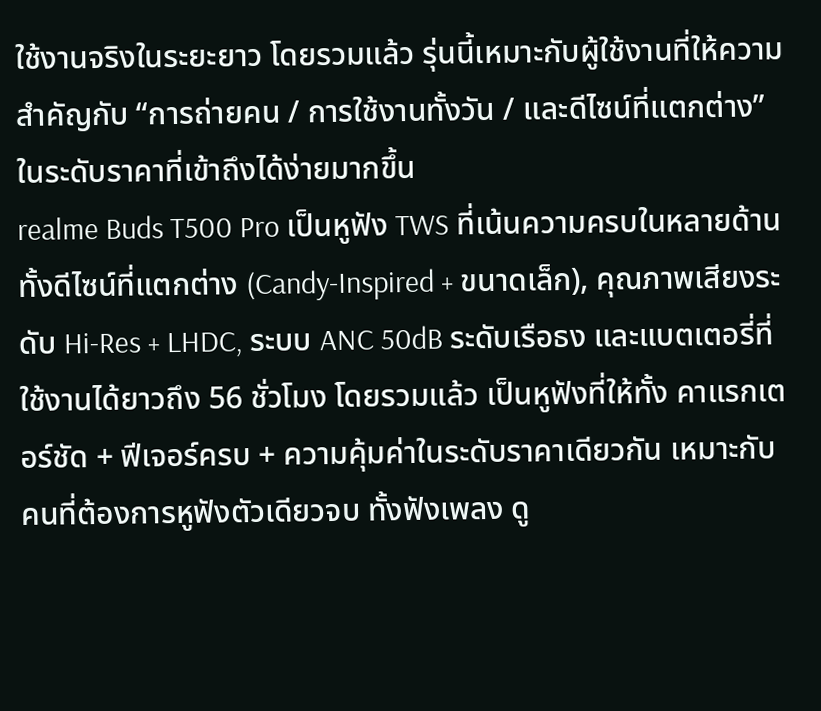ใช้งานจริงในระยะยาว โดยรวมแล้ว รุ่นนี้เหมาะกับผู้ใช้งานที่ให้ความสำคัญกับ “การถ่ายคน / การใช้งานทั้งวัน / และดีไซน์ที่แตกต่าง” ในระดับราคาที่เข้าถึงได้ง่ายมากขึ้น
realme Buds T500 Pro เป็นหูฟัง TWS ที่เน้นความครบในหลายด้าน ทั้งดีไซน์ที่แตกต่าง (Candy-Inspired + ขนาดเล็ก), คุณภาพเสียงระดับ Hi-Res + LHDC, ระบบ ANC 50dB ระดับเรือธง และแบตเตอรี่ที่ใช้งานได้ยาวถึง 56 ชั่วโมง โดยรวมแล้ว เป็นหูฟังที่ให้ทั้ง คาแรกเตอร์ชัด + ฟีเจอร์ครบ + ความคุ้มค่าในระดับราคาเดียวกัน เหมาะกับคนที่ต้องการหูฟังตัวเดียวจบ ทั้งฟังเพลง ดู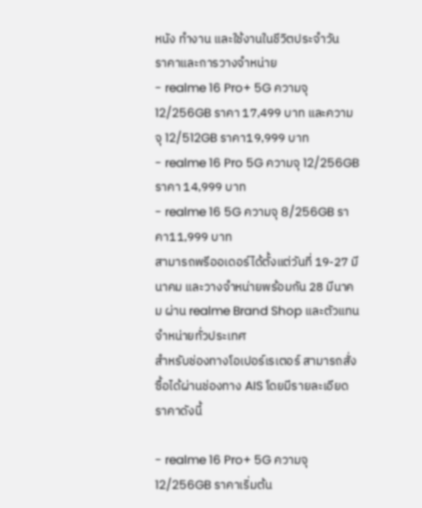หนัง ทำงาน และใช้งานในชีวิตประจำวัน
ราคาและการวางจำหน่าย
- realme 16 Pro+ 5G ความจุ 12/256GB ราคา 17,499 บาท และความจุ 12/512GB ราคา19,999 บาท
- realme 16 Pro 5G ความจุ 12/256GB ราคา 14,999 บาท
- realme 16 5G ความจุ 8/256GB ราคา11,999 บาท
สามารถพรีออเดอร์ได้ตั้งแต่วันที่ 19-27 มีนาคม และวางจำหน่ายพร้อมกัน 28 มีนาคม ผ่าน realme Brand Shop และตัวแทนจำหน่ายทั่วประเทศ
สำหรับช่องทางโอเปอร์เรเตอร์ สามารถสั่งซื้อได้ผ่านช่องทาง AIS โดยมีรายละเอียดราคาดังนี้

- realme 16 Pro+ 5G ความจุ 12/256GB ราคาเริ่มต้น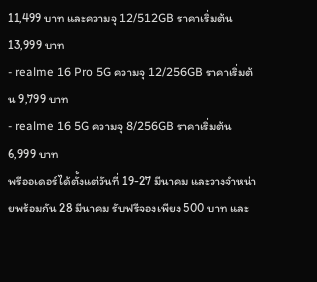11,499 บาท และความจุ 12/512GB ราคาเริ่มต้น 13,999 บาท
- realme 16 Pro 5G ความจุ 12/256GB ราคาเริ่มต้น 9,799 บาท
- realme 16 5G ความจุ 8/256GB ราคาเริ่มต้น 6,999 บาท
พรีออเดอร์ได้ตั้งแต่วันที่ 19-27 มีนาคม และวางจำหน่ายพร้อมกัน 28 มีนาคม รับฟรีจองเพียง 500 บาท และ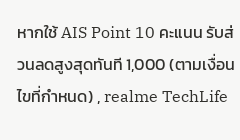หากใช้ AIS Point 10 คะแนน รับส่วนลดสูงสุดทันที 1,000 (ตามเงื่อนไขที่กำหนด) , realme TechLife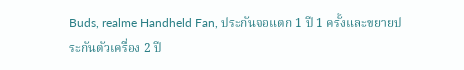Buds, realme Handheld Fan, ประกันจอแตก 1 ปี 1 ครั้งและขยายประกันตัวเครื่อง 2 ปี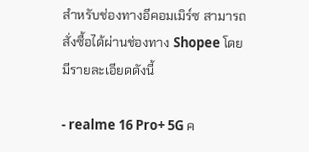สำหรับช่องทางอีคอมเมิร์ซ สามารถสั่งซื้อได้ผ่านช่องทาง Shopee โดยมีรายละเอียดดังนี้

- realme 16 Pro+ 5G ค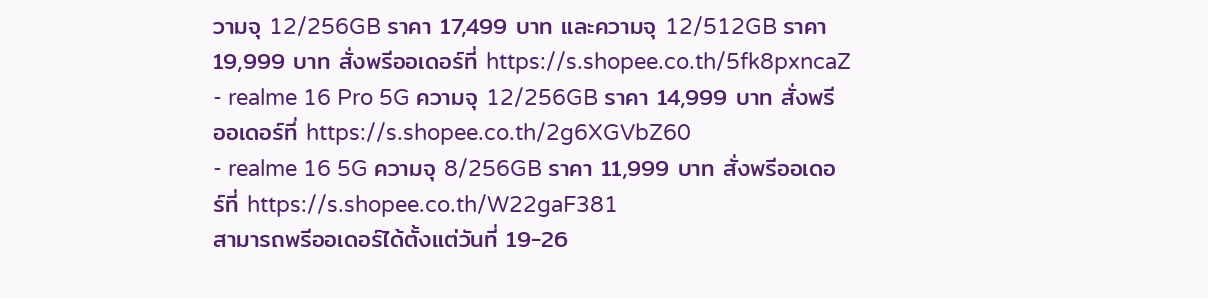วามจุ 12/256GB ราคา 17,499 บาท และความจุ 12/512GB ราคา19,999 บาท สั่งพรีออเดอร์ที่ https://s.shopee.co.th/5fk8pxncaZ
- realme 16 Pro 5G ความจุ 12/256GB ราคา 14,999 บาท สั่งพรีออเดอร์ที่ https://s.shopee.co.th/2g6XGVbZ60
- realme 16 5G ความจุ 8/256GB ราคา 11,999 บาท สั่งพรีออเดอร์ที่ https://s.shopee.co.th/W22gaF381
สามารถพรีออเดอร์ได้ตั้งแต่วันที่ 19-26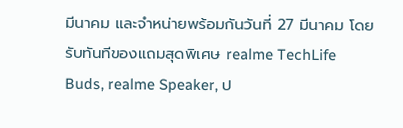มีนาคม และจำหน่ายพร้อมกันวันที่ 27 มีนาคม โดยรับทันทีของแถมสุดพิเศษ realme TechLife Buds, realme Speaker, ป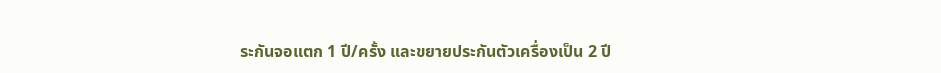ระกันจอแตก 1 ปี/ครั้ง และขยายประกันตัวเครื่องเป็น 2 ปี